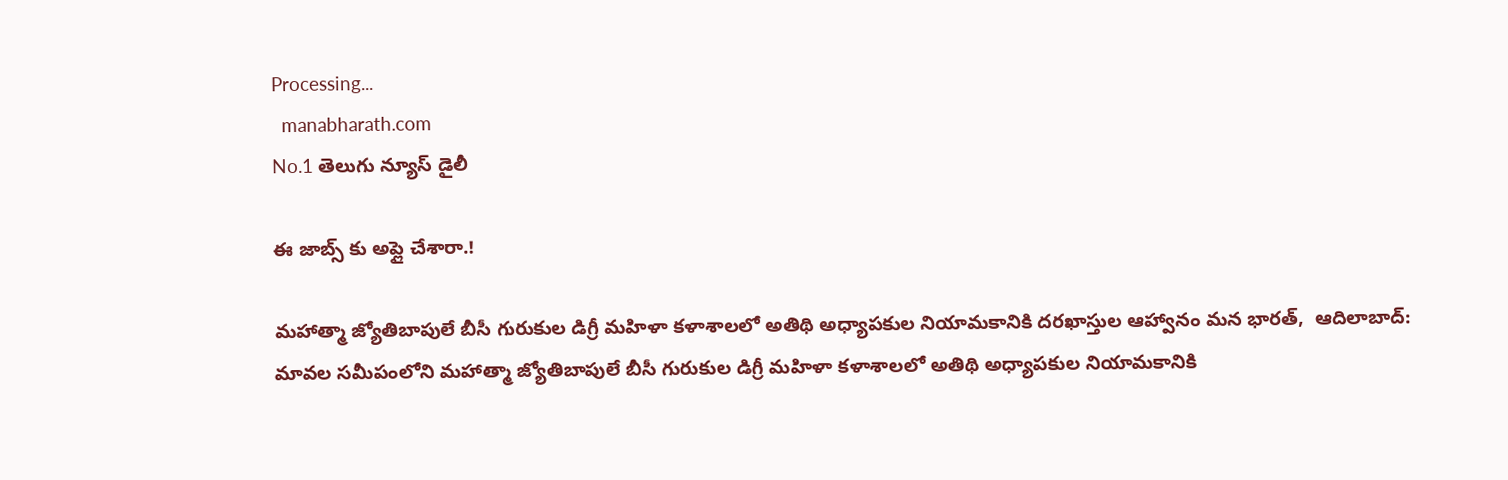Processing...
  manabharath.com
No.1 తెలుగు న్యూస్ డైలీ

ఈ జాబ్స్ కు అప్లై చేశారా.!

మహాత్మా జ్యోతిబాపులే బీసీ గురుకుల డిగ్రీ మహిళా కళాశాలలో అతిథి అధ్యాపకుల నియామకానికి దరఖాస్తుల ఆహ్వానం మన భారత్,  ఆదిలాబాద్: మావల సమీపంలోని మహాత్మా జ్యోతిబాపులే బీసీ గురుకుల డిగ్రీ మహిళా కళాశాలలో అతిథి అధ్యాపకుల నియామకానికి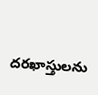దరఖాస్తులను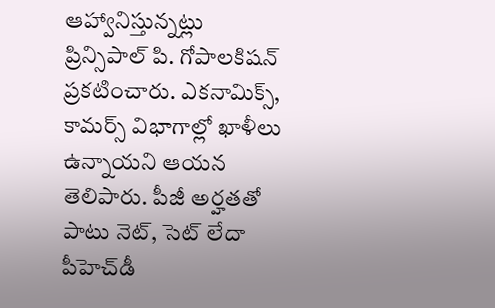ఆహ్వానిస్తున్నట్లు ప్రిన్సిపాల్ పి. గోపాలకిషన్ ప్రకటించారు. ఎకనామిక్స్, కామర్స్ విభాగాల్లో ఖాళీలు ఉన్నాయని ఆయన తెలిపారు. పీజీ అర్హతతో పాటు నెట్, సెట్ లేదా పీహెచ్‌డీ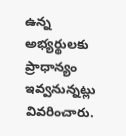ఉన్న అభ్యర్థులకు ప్రాధాన్యం ఇవ్వనున్నట్లు వివరించారు.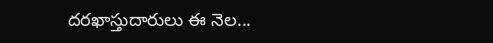దరఖాస్తుదారులు ఈ నెల...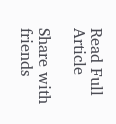Read Full Article

Share with friends